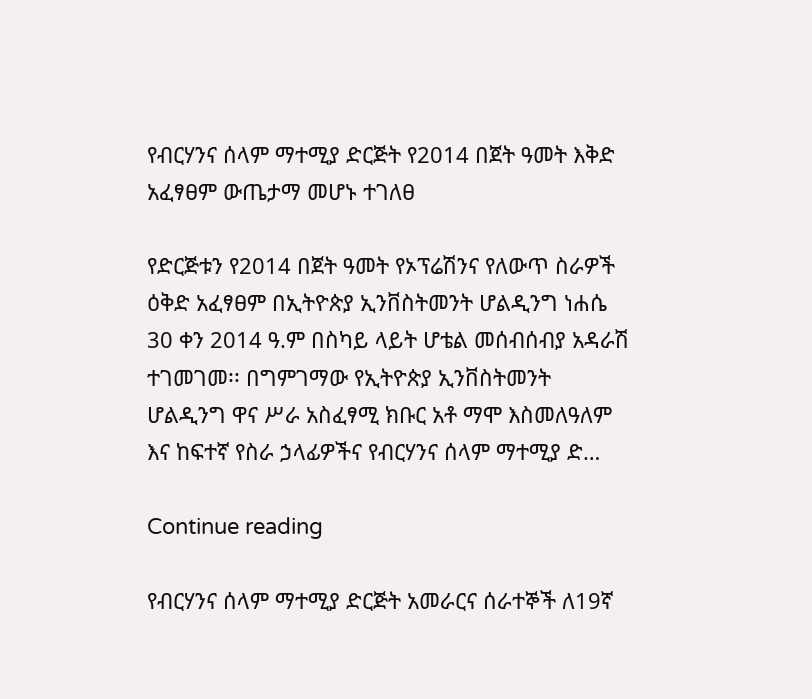የብርሃንና ሰላም ማተሚያ ድርጅት የ2014 በጀት ዓመት እቅድ አፈፃፀም ውጤታማ መሆኑ ተገለፀ

የድርጅቱን የ2014 በጀት ዓመት የኦፕሬሽንና የለውጥ ስራዎች ዕቅድ አፈፃፀም በኢትዮጵያ ኢንቨስትመንት ሆልዲንግ ነሐሴ 30 ቀን 2014 ዓ.ም በስካይ ላይት ሆቴል መሰብሰብያ አዳራሽ ተገመገመ፡፡ በግምገማው የኢትዮጵያ ኢንቨስትመንት ሆልዲንግ ዋና ሥራ አስፈፃሚ ክቡር አቶ ማሞ እስመለዓለም እና ከፍተኛ የስራ ኃላፊዎችና የብርሃንና ሰላም ማተሚያ ድ…

Continue reading

የብርሃንና ሰላም ማተሚያ ድርጅት አመራርና ሰራተኞች ለ19ኛ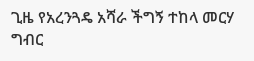ጊዜ የአረንጓዴ አሻራ ችግኝ ተከላ መርሃ ግብር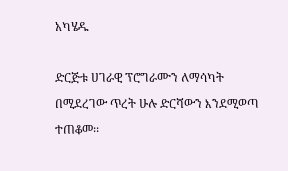አካሄዱ

ድርጅቱ ሀገራዊ ፕሮግራሙን ለማሳካት በሚደረገው ጥረት ሁሉ ድርሻውን እንደሚወጣ ተጠቆመ፡፡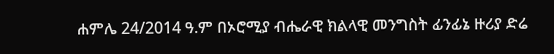ሐምሌ 24/2014 ዓ.ም በኦሮሚያ ብሔራዊ ክልላዊ መንግስት ፊንፊኔ ዙሪያ ድሬ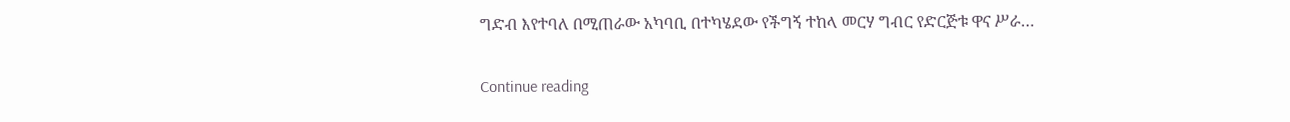ግድብ እየተባለ በሚጠራው አካባቢ በተካሄደው የችግኝ ተከላ መርሃ ግብር የድርጅቱ ዋና ሥራ…

Continue reading